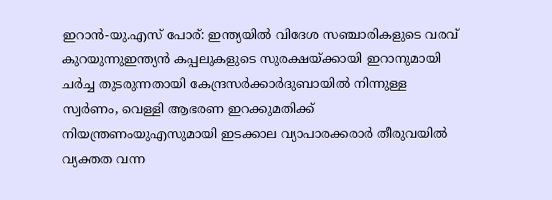ഇറാൻ-യു.എസ് പോര്: ഇന്ത്യയില്‍ വിദേശ സഞ്ചാരികളുടെ വരവ് കുറയുന്നുഇന്ത്യൻ കപ്പലുകളുടെ സുരക്ഷയ്ക്കായി ഇറാനുമായി ചർച്ച തുടരുന്നതായി കേന്ദ്രസർക്കാർദുബായില്‍ നിന്നുള്ള സ്വര്‍ണം, വെള്ളി ആഭരണ ഇറക്കുമതിക്ക് നിയന്ത്രണംയുഎസുമായി ഇടക്കാല വ്യാപാരക്കരാർ തീരുവയില്‍ വ്യക്തത വന്ന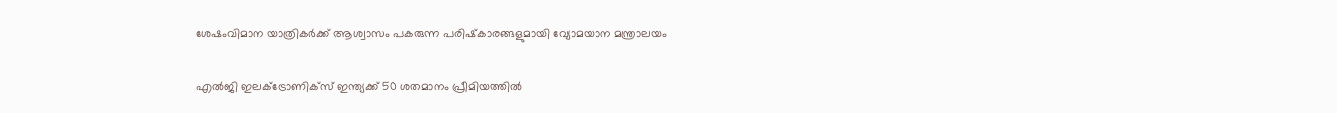ശേഷംവിമാന യാത്രികര്‍ക്ക് ആശ്വാസം പകരുന്ന പരിഷ്‌കാരങ്ങളുമായി വ്യോമയാന മന്ത്രാലയം

എല്‍ജി ഇലക്ട്രോണിക്‌സ് ഇന്ത്യക്ക് 50 ശതമാനം പ്രീമിയത്തില്‍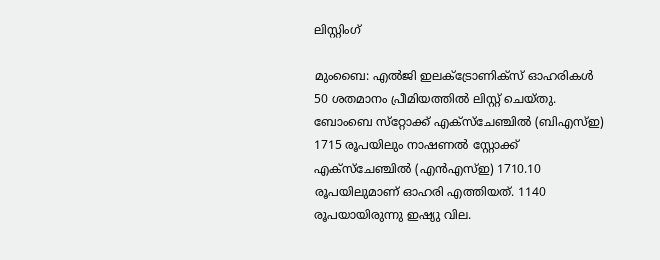ലിസ്റ്റിംഗ്

മുംബൈ: എല്‍ജി ഇലക്ട്രോണിക്‌സ് ഓഹരികള്‍ 50 ശതമാനം പ്രീമിയത്തില്‍ ലിസ്റ്റ് ചെയ്തു. ബോംബെ സ്‌റ്റോക്ക് എക്‌സ്‌ചേഞ്ചില്‍ (ബിഎസ്ഇ) 1715 രൂപയിലും നാഷണല്‍ സ്റ്റോക്ക് എക്‌സ്‌ചേഞ്ചില്‍ (എന്‍എസ്ഇ) 1710.10 രൂപയിലുമാണ് ഓഹരി എത്തിയത്. 1140 രൂപയായിരുന്നു ഇഷ്യു വില.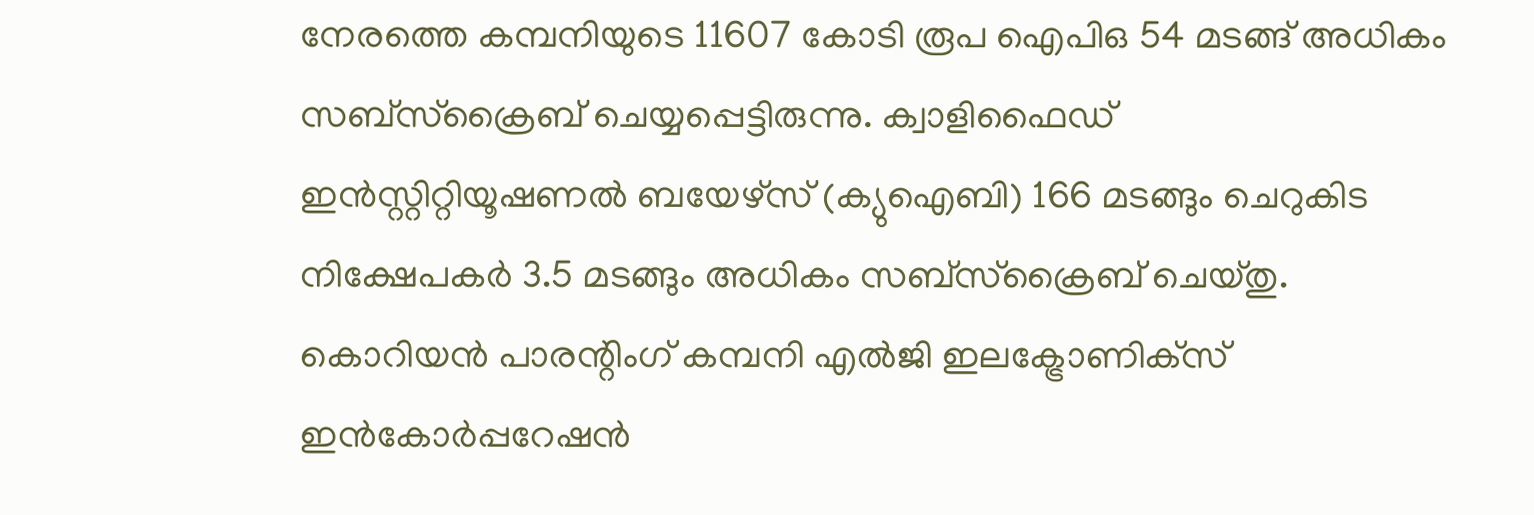നേരത്തെ കമ്പനിയുടെ 11607 കോടി രൂപ ഐപിഒ 54 മടങ്ങ് അധികം സബ്‌സ്‌ക്രൈബ് ചെയ്യപ്പെട്ടിരുന്നു. ക്വാളിഫൈഡ് ഇന്‍സ്റ്റിറ്റിയൂഷണല്‍ ബയേഴ്‌സ് (ക്യുഐബി) 166 മടങ്ങും ചെറുകിട നിക്ഷേപകര്‍ 3.5 മടങ്ങും അധികം സബ്‌സ്‌ക്രൈബ് ചെയ്തു. കൊറിയന്‍ പാരന്റിംഗ് കമ്പനി എല്‍ജി ഇലക്ട്രോണിക്‌സ് ഇന്‍കോര്‍പ്പറേഷന്‍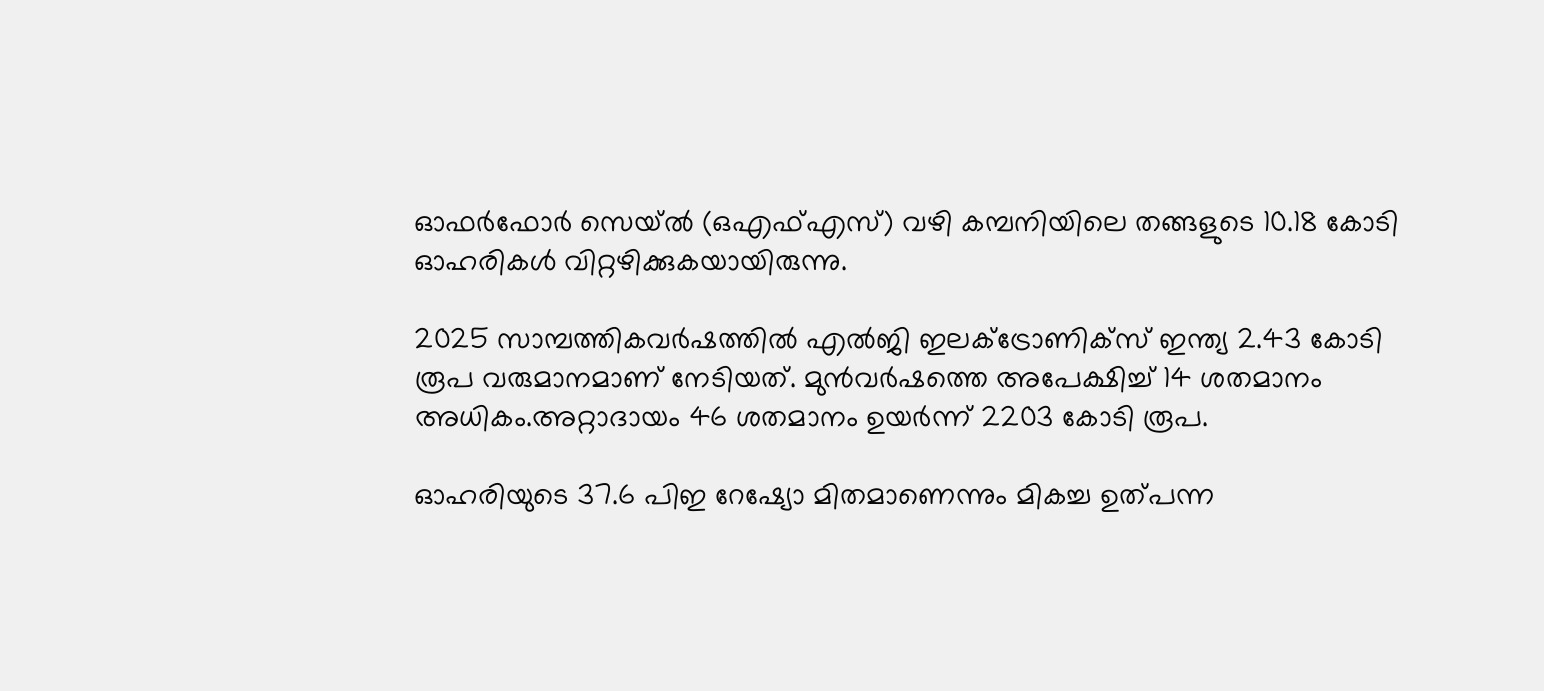ഓഫര്‍ഫോര്‍ സെയ്ല്‍ (ഒഎഫ്എസ്) വഴി കമ്പനിയിലെ തങ്ങളുടെ 10.18 കോടി ഓഹരികള്‍ വിറ്റഴിക്കുകയായിരുന്നു.

2025 സാമ്പത്തികവര്‍ഷത്തില്‍ എല്‍ജി ഇലക്ട്രോണിക്‌സ് ഇന്ത്യ 2.43 കോടി രൂപ വരുമാനമാണ് നേടിയത്. മുന്‍വര്‍ഷത്തെ അപേക്ഷിച്ച് 14 ശതമാനം അധികം.അറ്റാദായം 46 ശതമാനം ഉയര്‍ന്ന് 2203 കോടി രൂപ.

ഓഹരിയുടെ 37.6 പിഇ റേഷ്യോ മിതമാണെന്നും മികച്ച ഉത്പന്ന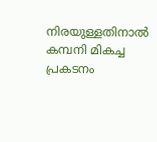നിരയുള്ളതിനാല്‍ കമ്പനി മികച്ച പ്രകടനം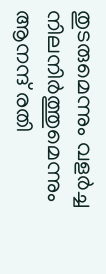തുടരുമെന്നും വളര്‍ച്ച നിലനിര്‍ത്തുമെന്നും ആനന്ദ് രതി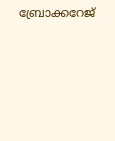ബ്രോക്കറേജ്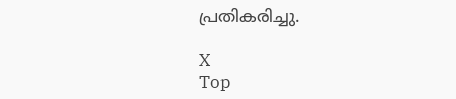പ്രതികരിച്ചു.

X
Top